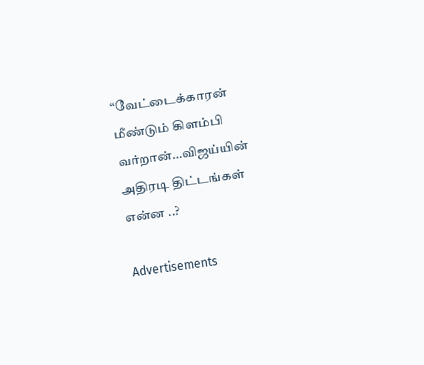“வேட்டைக்காரன் மீண்டும் கிளம்பி வர்றான்…விஜய்யின் அதிரடி திட்டங்கள் என்ன ..?

Advertisements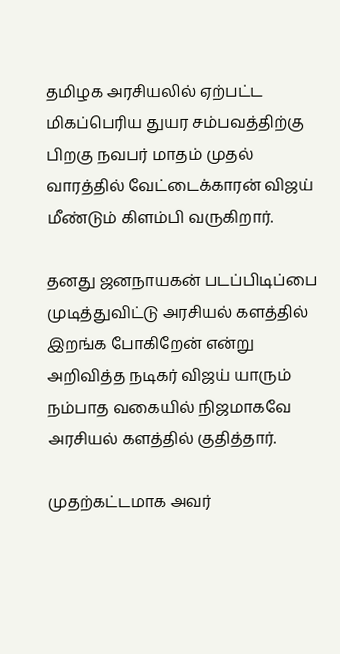தமிழக அரசியலில் ஏற்பட்ட மிகப்பெரிய துயர சம்பவத்திற்கு பிறகு நவபர் மாதம் முதல் வாரத்தில் வேட்டைக்காரன் விஜய் மீண்டும் கிளம்பி வருகிறார்.

தனது ஜனநாயகன் படப்பிடிப்பை முடித்துவிட்டு அரசியல் களத்தில் இறங்க போகிறேன் என்று அறிவித்த நடிகர் விஜய் யாரும் நம்பாத வகையில் நிஜமாகவே அரசியல் களத்தில் குதித்தார்.

முதற்கட்டமாக அவர்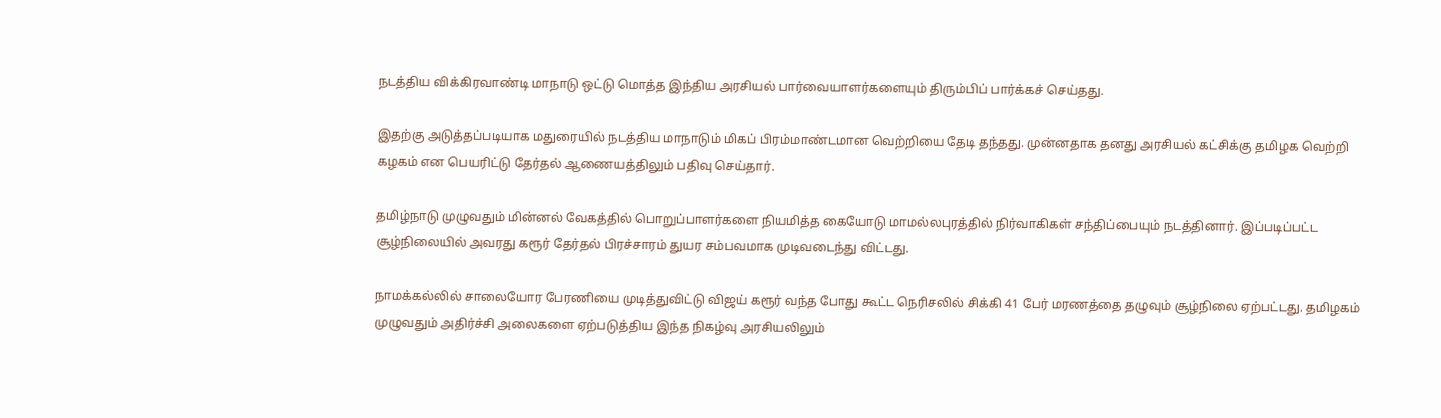நடத்திய விக்கிரவாண்டி மாநாடு ஒட்டு மொத்த இந்திய அரசியல் பார்வையாளர்களையும் திரும்பிப் பார்க்கச் செய்தது.

இதற்கு அடுத்தப்படியாக மதுரையில் நடத்திய மாநாடும் மிகப் பிரம்மாண்டமான வெற்றியை தேடி தந்தது. முன்னதாக தனது அரசியல் கட்சிக்கு தமிழக வெற்றி கழகம் என பெயரிட்டு தேர்தல் ஆணையத்திலும் பதிவு செய்தார்.

தமிழ்நாடு முழுவதும் மின்னல் வேகத்தில் பொறுப்பாளர்களை நியமித்த கையோடு மாமல்லபுரத்தில் நிர்வாகிகள் சந்திப்பையும் நடத்தினார். இப்படிப்பட்ட சூழ்நிலையில் அவரது கரூர் தேர்தல் பிரச்சாரம் துயர சம்பவமாக முடிவடைந்து விட்டது.

நாமக்கல்லில் சாலையோர பேரணியை முடித்துவிட்டு விஜய் கரூர் வந்த போது கூட்ட நெரிசலில் சிக்கி 41 பேர் மரணத்தை தழுவும் சூழ்நிலை ஏற்பட்டது. தமிழகம் முழுவதும் அதிர்ச்சி அலைகளை ஏற்படுத்திய இந்த நிகழ்வு அரசியலிலும்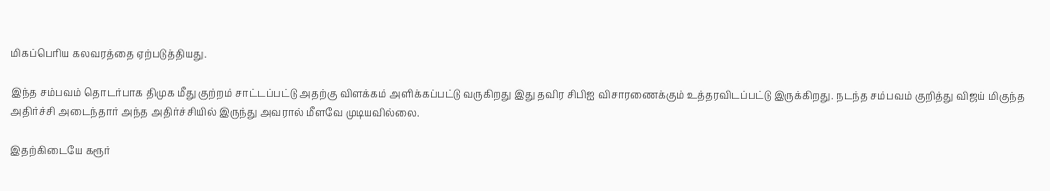மிகப்பெரிய கலவரத்தை ஏற்படுத்தியது.

இந்த சம்பவம் தொடர்பாக திமுக மீது குற்றம் சாட்டப்பட்டு அதற்கு விளக்கம் அளிக்கப்பட்டு வருகிறது இது தவிர சிபிஐ விசாரணைக்கும் உத்தரவிடப்பட்டு இருக்கிறது. நடந்த சம்பவம் குறித்து விஜய் மிகுந்த அதிர்ச்சி அடைந்தார் அந்த அதிர்ச்சியில் இருந்து அவரால் மீளவே முடியவில்லை.

இதற்கிடையே கரூர்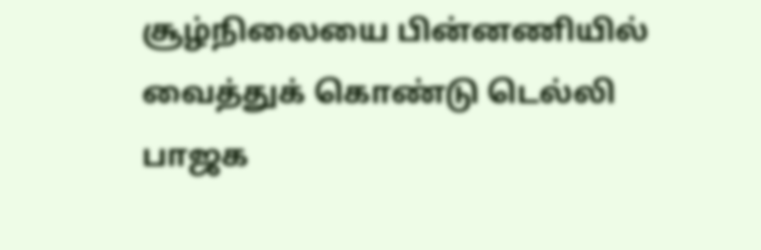சூழ்நிலையை பின்னணியில் வைத்துக் கொண்டு டெல்லி பாஜக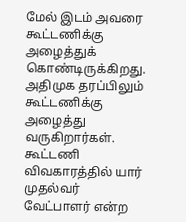மேல் இடம் அவரை கூட்டணிக்கு அழைத்துக் கொண்டிருக்கிறது. அதிமுக தரப்பிலும் கூட்டணிக்கு அழைத்து வருகிறார்கள். கூட்டணி விவகாரத்தில் யார் முதல்வர் வேட்பாளர் என்ற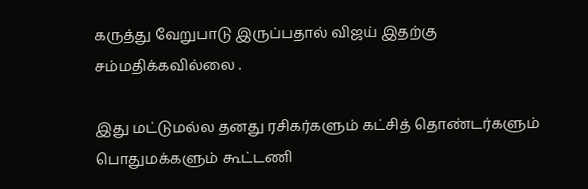கருத்து வேறுபாடு இருப்பதால் விஜய் இதற்கு சம்மதிக்கவில்லை .

இது மட்டுமல்ல தனது ரசிகர்களும் கட்சித் தொண்டர்களும் பொதுமக்களும் கூட்டணி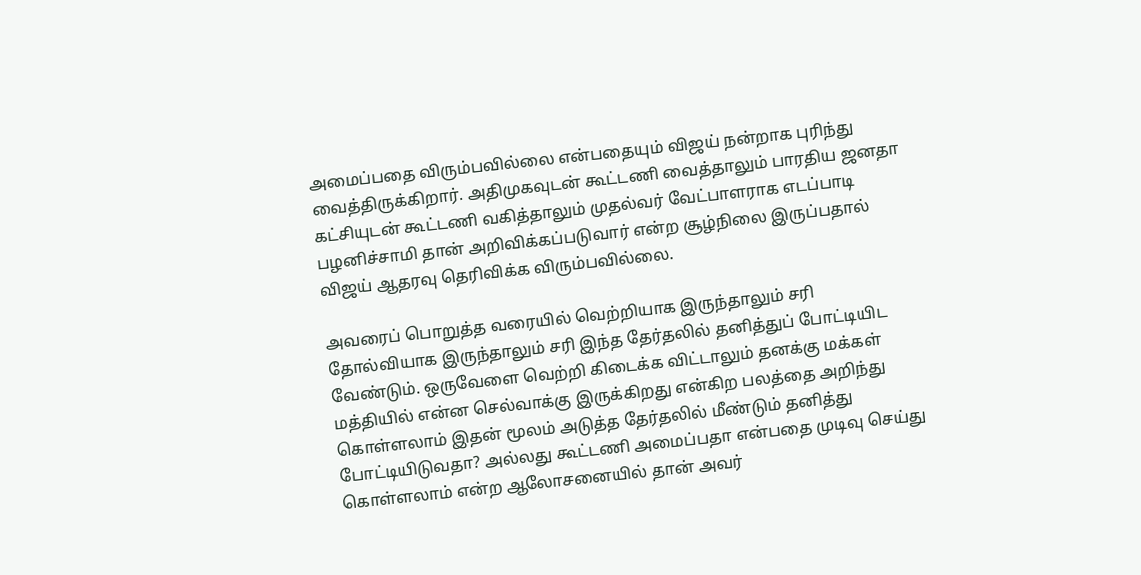அமைப்பதை விரும்பவில்லை என்பதையும் விஜய் நன்றாக புரிந்து வைத்திருக்கிறார். அதிமுகவுடன் கூட்டணி வைத்தாலும் பாரதிய ஜனதா கட்சியுடன் கூட்டணி வகித்தாலும் முதல்வர் வேட்பாளராக எடப்பாடி பழனிச்சாமி தான் அறிவிக்கப்படுவார் என்ற சூழ்நிலை இருப்பதால் விஜய் ஆதரவு தெரிவிக்க விரும்பவில்லை.

அவரைப் பொறுத்த வரையில் வெற்றியாக இருந்தாலும் சரி தோல்வியாக இருந்தாலும் சரி இந்த தேர்தலில் தனித்துப் போட்டியிட வேண்டும். ஒருவேளை வெற்றி கிடைக்க விட்டாலும் தனக்கு மக்கள் மத்தியில் என்ன செல்வாக்கு இருக்கிறது என்கிற பலத்தை அறிந்து கொள்ளலாம் இதன் மூலம் அடுத்த தேர்தலில் மீண்டும் தனித்து போட்டியிடுவதா? அல்லது கூட்டணி அமைப்பதா என்பதை முடிவு செய்து கொள்ளலாம் என்ற ஆலோசனையில் தான் அவர்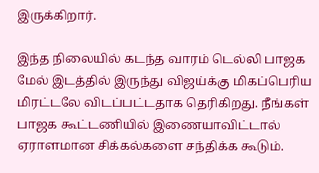இருக்கிறார்.

இந்த நிலையில் கடந்த வாரம் டெல்லி பாஜக மேல் இடத்தில் இருந்து விஜய்க்கு மிகப்பெரிய மிரட்டலே விடப்பட்டதாக தெரிகிறது. நீங்கள் பாஜக கூட்டணியில் இணையாவிட்டால் ஏராளமான சிக்கல்களை சந்திக்க கூடும்.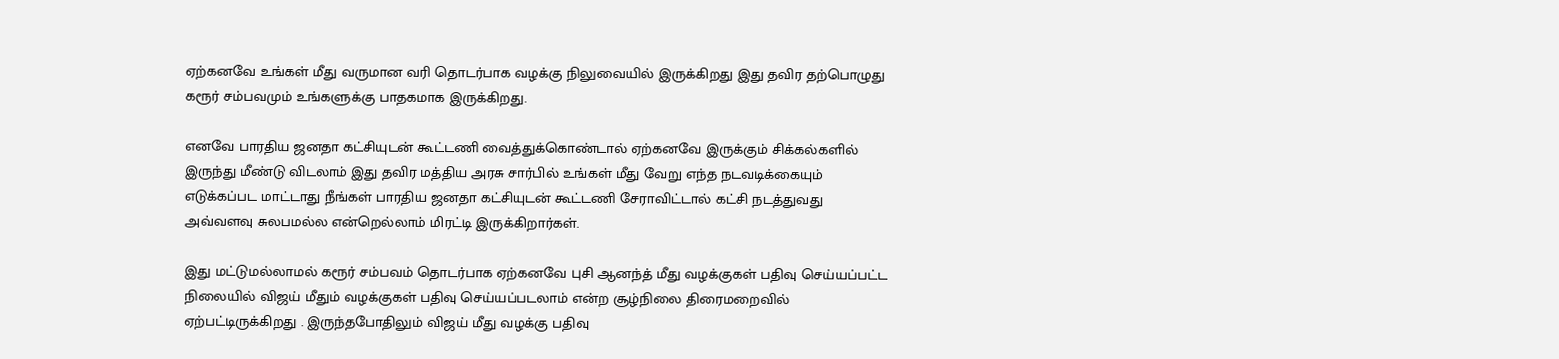ஏற்கனவே உங்கள் மீது வருமான வரி தொடர்பாக வழக்கு நிலுவையில் இருக்கிறது இது தவிர தற்பொழுது கரூர் சம்பவமும் உங்களுக்கு பாதகமாக இருக்கிறது.

எனவே பாரதிய ஜனதா கட்சியுடன் கூட்டணி வைத்துக்கொண்டால் ஏற்கனவே இருக்கும் சிக்கல்களில் இருந்து மீண்டு விடலாம் இது தவிர மத்திய அரசு சார்பில் உங்கள் மீது வேறு எந்த நடவடிக்கையும் எடுக்கப்பட மாட்டாது நீங்கள் பாரதிய ஜனதா கட்சியுடன் கூட்டணி சேராவிட்டால் கட்சி நடத்துவது அவ்வளவு சுலபமல்ல என்றெல்லாம் மிரட்டி இருக்கிறார்கள்.

இது மட்டுமல்லாமல் கரூர் சம்பவம் தொடர்பாக ஏற்கனவே புசி ஆனந்த் மீது வழக்குகள் பதிவு செய்யப்பட்ட நிலையில் விஜய் மீதும் வழக்குகள் பதிவு செய்யப்படலாம் என்ற சூழ்நிலை திரைமறைவில் ஏற்பட்டிருக்கிறது . இருந்தபோதிலும் விஜய் மீது வழக்கு பதிவு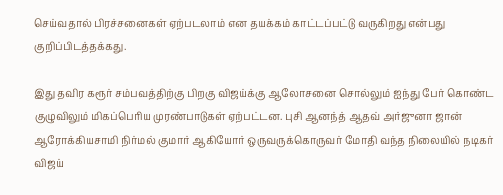செய்வதால் பிரச்சனைகள் ஏற்படலாம் என தயக்கம் காட்டப்பட்டு வருகிறது என்பது குறிப்பிடத்தக்கது.

இது தவிர கரூர் சம்பவத்திற்கு பிறகு விஜய்க்கு ஆலோசனை சொல்லும் ஐந்து பேர் கொண்ட குழுவிலும் மிகப்பெரிய முரண்பாடுகள் ஏற்பட்டன. புசி ஆனந்த் ஆதவ் அர்ஜுனா ஜான் ஆரோக்கியசாமி நிர்மல் குமார் ஆகியோர் ஒருவருக்கொருவர் மோதி வந்த நிலையில் நடிகர் விஜய்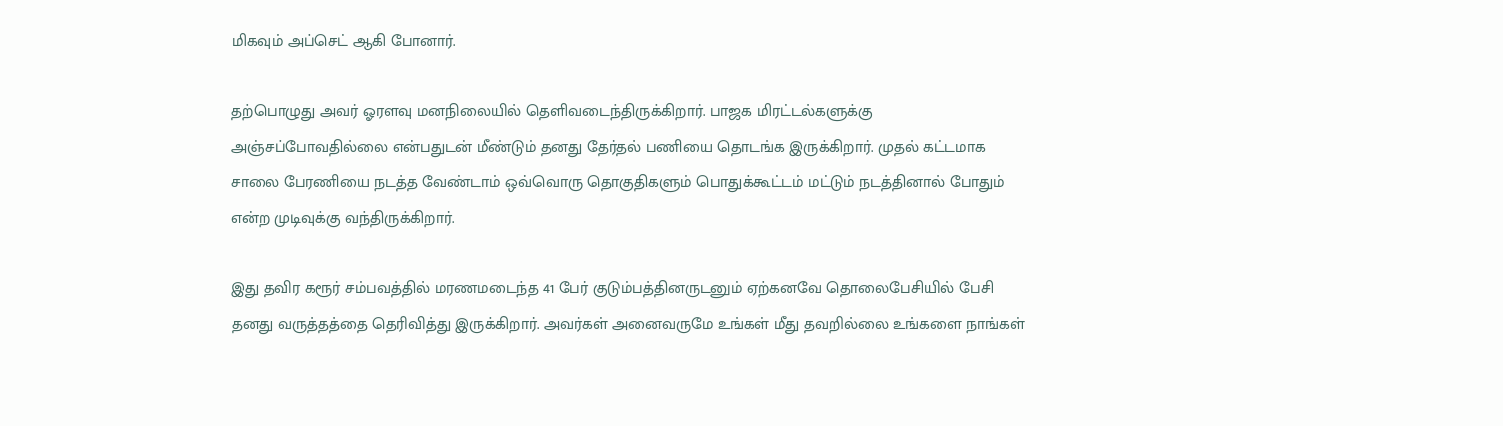மிகவும் அப்செட் ஆகி போனார்.

தற்பொழுது அவர் ஓரளவு மனநிலையில் தெளிவடைந்திருக்கிறார். பாஜக மிரட்டல்களுக்கு அஞ்சப்போவதில்லை என்பதுடன் மீண்டும் தனது தேர்தல் பணியை தொடங்க இருக்கிறார். முதல் கட்டமாக சாலை பேரணியை நடத்த வேண்டாம் ஒவ்வொரு தொகுதிகளும் பொதுக்கூட்டம் மட்டும் நடத்தினால் போதும் என்ற முடிவுக்கு வந்திருக்கிறார்.

இது தவிர கரூர் சம்பவத்தில் மரணமடைந்த 41 பேர் குடும்பத்தினருடனும் ஏற்கனவே தொலைபேசியில் பேசி தனது வருத்தத்தை தெரிவித்து இருக்கிறார். அவர்கள் அனைவருமே உங்கள் மீது தவறில்லை உங்களை நாங்கள்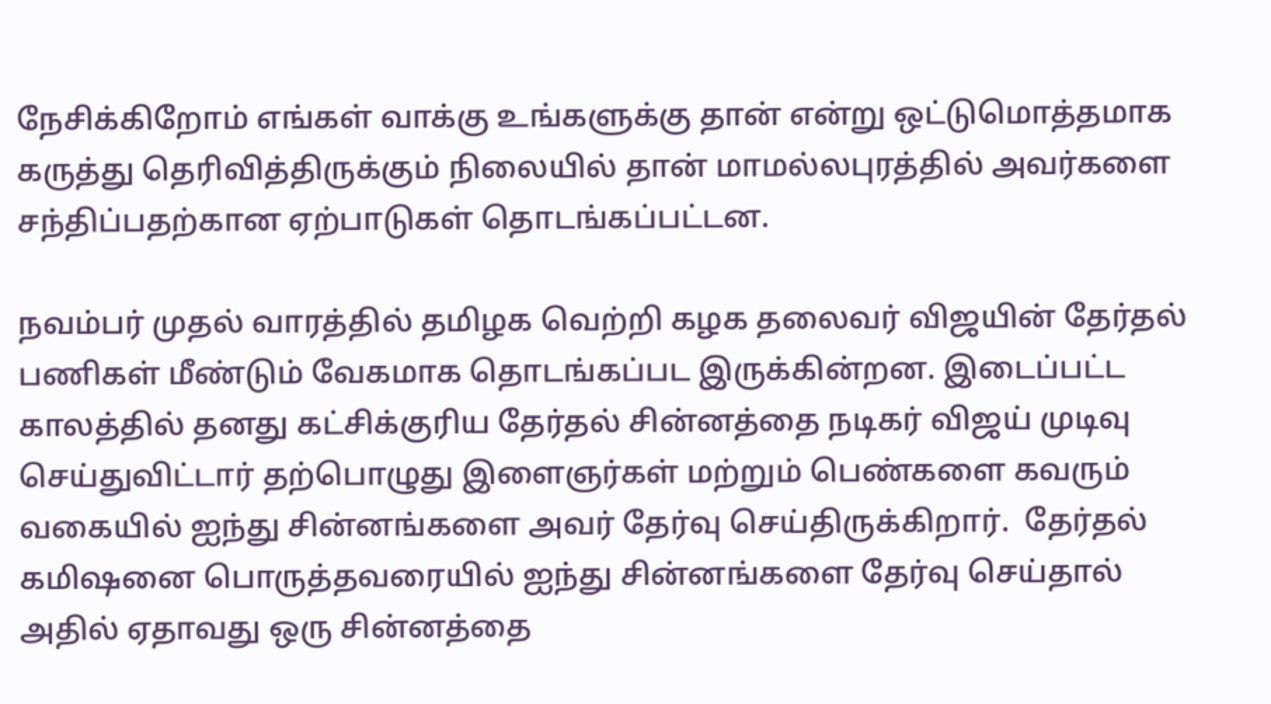நேசிக்கிறோம் எங்கள் வாக்கு உங்களுக்கு தான் என்று ஒட்டுமொத்தமாக கருத்து தெரிவித்திருக்கும் நிலையில் தான் மாமல்லபுரத்தில் அவர்களை சந்திப்பதற்கான ஏற்பாடுகள் தொடங்கப்பட்டன.

நவம்பர் முதல் வாரத்தில் தமிழக வெற்றி கழக தலைவர் விஜயின் தேர்தல் பணிகள் மீண்டும் வேகமாக தொடங்கப்பட இருக்கின்றன. இடைப்பட்ட காலத்தில் தனது கட்சிக்குரிய தேர்தல் சின்னத்தை நடிகர் விஜய் முடிவு செய்துவிட்டார் தற்பொழுது இளைஞர்கள் மற்றும் பெண்களை கவரும் வகையில் ஐந்து சின்னங்களை அவர் தேர்வு செய்திருக்கிறார்.  தேர்தல் கமிஷனை பொருத்தவரையில் ஐந்து சின்னங்களை தேர்வு செய்தால் அதில் ஏதாவது ஒரு சின்னத்தை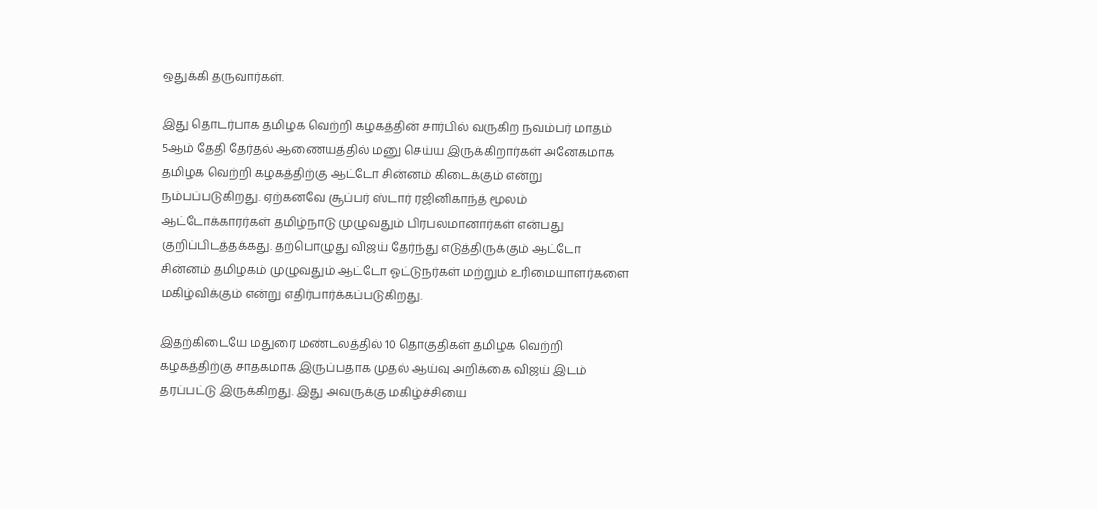ஒதுக்கி தருவார்கள்.

இது தொடர்பாக தமிழக வெற்றி கழகத்தின் சார்பில் வருகிற நவம்பர் மாதம் 5ஆம் தேதி தேர்தல் ஆணையத்தில் மனு செய்ய இருக்கிறார்கள் அனேகமாக தமிழக வெற்றி கழகத்திற்கு ஆட்டோ சின்னம் கிடைக்கும் என்று நம்பப்படுகிறது. ஏற்கனவே சூப்பர் ஸ்டார் ரஜினிகாந்த் மூலம் ஆட்டோக்காரர்கள் தமிழ்நாடு முழுவதும் பிரபலமானார்கள் என்பது குறிப்பிடத்தக்கது. தற்பொழுது விஜய் தேர்ந்து எடுத்திருக்கும் ஆட்டோ சின்னம் தமிழகம் முழுவதும் ஆட்டோ ஓட்டுநர்கள் மற்றும் உரிமையாளர்களை மகிழ்விக்கும் என்று எதிர்பார்க்கப்படுகிறது.

இதற்கிடையே மதுரை மண்டலத்தில் 10 தொகுதிகள் தமிழக வெற்றி கழகத்திற்கு சாதகமாக இருப்பதாக முதல் ஆய்வு அறிக்கை விஜய் இடம் தரப்பட்டு இருக்கிறது. இது அவருக்கு மகிழ்ச்சியை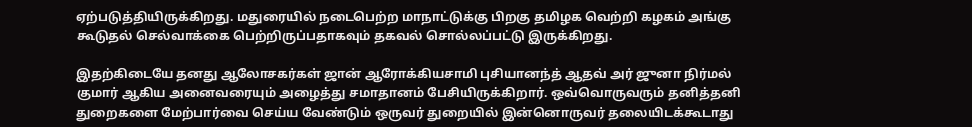ஏற்படுத்தியிருக்கிறது. மதுரையில் நடைபெற்ற மாநாட்டுக்கு பிறகு தமிழக வெற்றி கழகம் அங்கு கூடுதல் செல்வாக்கை பெற்றிருப்பதாகவும் தகவல் சொல்லப்பட்டு இருக்கிறது.

இதற்கிடையே தனது ஆலோசகர்கள் ஜான் ஆரோக்கியசாமி புசியானந்த் ஆதவ் அர் ஜுனா நிர்மல் குமார் ஆகிய அனைவரையும் அழைத்து சமாதானம் பேசியிருக்கிறார். ஒவ்வொருவரும் தனித்தனி துறைகளை மேற்பார்வை செய்ய வேண்டும் ஒருவர் துறையில் இன்னொருவர் தலையிடக்கூடாது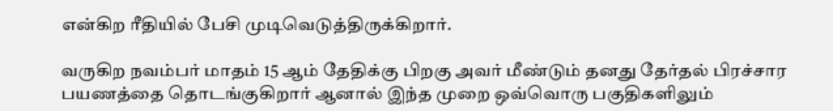என்கிற ரீதியில் பேசி முடிவெடுத்திருக்கிறார்.

வருகிற நவம்பர் மாதம் 15 ஆம் தேதிக்கு பிறகு அவர் மீண்டும் தனது தேர்தல் பிரச்சார பயணத்தை தொடங்குகிறார் ஆனால் இந்த முறை ஒவ்வொரு பகுதிகளிலும்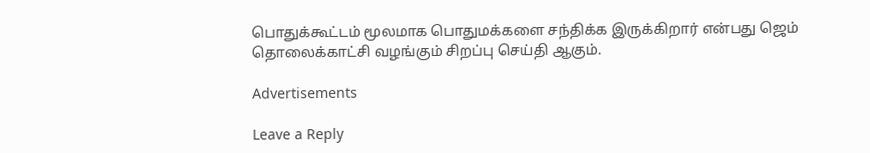பொதுக்கூட்டம் மூலமாக பொதுமக்களை சந்திக்க இருக்கிறார் என்பது ஜெம் தொலைக்காட்சி வழங்கும் சிறப்பு செய்தி ஆகும்.

Advertisements

Leave a Reply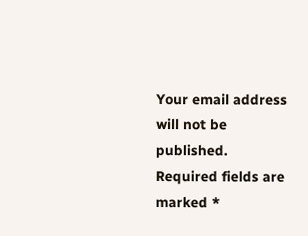Your email address will not be published. Required fields are marked *